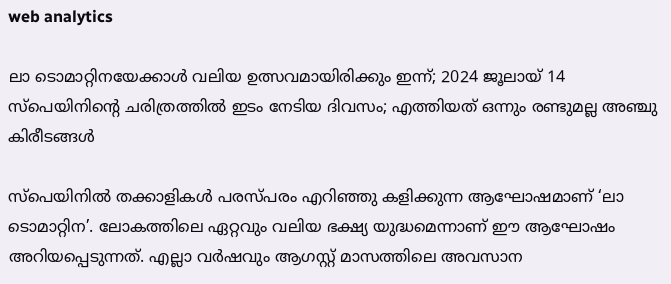web analytics

ലാ ടൊമാറ്റിനയേക്കാൾ വലിയ ഉത്സവമായിരിക്കും ഇന്ന്; 2024 ജൂലായ് 14 സ്പെയിനിൻ്റെ ചരിത്രത്തിൽ ഇടം നേടിയ ദിവസം; എത്തിയത് ഒന്നും രണ്ടുമല്ല അഞ്ചു കിരീടങ്ങൾ

സ്പെയിനിൽ തക്കാളികൾ പരസ്പരം എറിഞ്ഞു കളിക്കുന്ന ആഘോഷമാണ് ‘ലാ ടൊമാറ്റിന’. ലോകത്തിലെ ഏറ്റവും വലിയ ഭക്ഷ്യ യുദ്ധമെന്നാണ് ഈ ആഘോഷം അറിയപ്പെടുന്നത്. എല്ലാ വർഷവും ആഗസ്റ്റ് മാസത്തിലെ അവസാന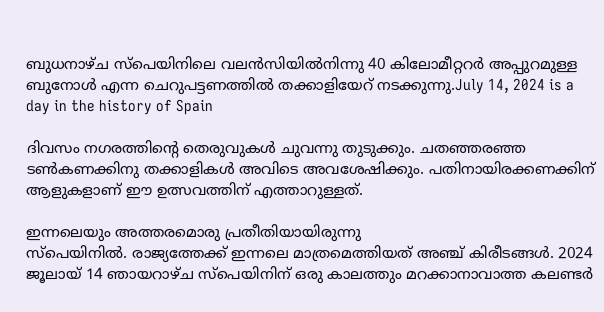ബുധനാഴ്ച സ്പെയിനിലെ വലൻസിയിൽനിന്നു 40 കിലോമീറ്ററർ അപ്പുറമുള്ള ബുനോൾ എന്ന ചെറുപട്ടണത്തിൽ തക്കാളിയേറ് നടക്കുന്നു.July 14, 2024 is a day in the history of Spain

ദിവസം നഗരത്തിന്റെ തെരുവുകൾ ചുവന്നു തുടുക്കും. ചതഞ്ഞരഞ്ഞ ടൺകണക്കിനു തക്കാളികൾ അവിടെ അവശേഷിക്കും. പതിനായിരക്കണക്കിന് ആളുകളാണ് ഈ ഉത്സവത്തിന് എത്താറുള്ളത്.

ഇന്നലെയും അത്തരമൊരു പ്രതീതിയായിരുന്നു
സ്‌പെയിനില്‍. രാജ്യത്തേക്ക് ഇന്നലെ മാത്രമെത്തിയത് അഞ്ച് കിരീടങ്ങള്‍. 2024 ജൂലായ് 14 ഞായറാഴ്ച സ്‌പെയിനിന് ഒരു കാലത്തും മറക്കാനാവാത്ത കലണ്ടര്‍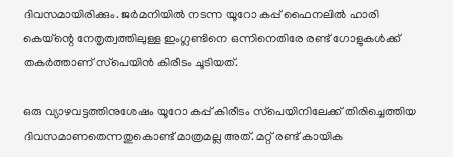ദിവസമായിരിക്കും. ജര്‍മനിയില്‍ നടന്ന യൂറോ കപ്പ് ഫൈനലില്‍ ഹാരി കെയ്‌ന്റെ നേതൃത്വത്തിലുള്ള ഇംഗ്ലണ്ടിനെ ഒന്നിനെതിരേ രണ്ട് ഗോളുകള്‍ക്ക് തകര്‍ത്താണ് സ്‌പെയിന്‍ കിരീടം ചൂടിയത്.

ഒരു വ്യാഴവട്ടത്തിനുശേഷം യൂറോ കപ്പ് കിരീടം സ്‌പെയിനിലേക്ക് തിരിച്ചെത്തിയ ദിവസമാണതെന്നതുകൊണ്ട് മാത്രമല്ല അത്. മറ്റ് രണ്ട് കായിക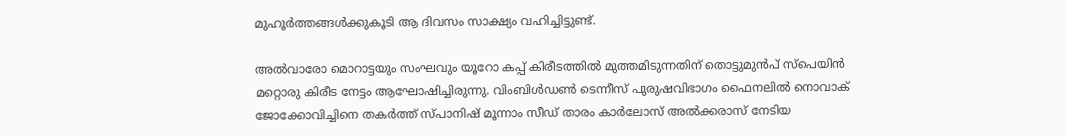മുഹൂര്‍ത്തങ്ങള്‍ക്കുകൂടി ആ ദിവസം സാക്ഷ്യം വഹിച്ചിട്ടുണ്ട്.

അല്‍വാരോ മൊറാട്ടയും സംഘവും യൂറോ കപ്പ് കിരീടത്തില്‍ മുത്തമിടുന്നതിന് തൊട്ടുമുന്‍പ് സ്‌പെയിന്‍ മറ്റൊരു കിരീട നേട്ടം ആഘോഷിച്ചിരുന്നു. വിംബിള്‍ഡണ്‍ ടെന്നീസ് പുരുഷവിഭാഗം ഫൈനലില്‍ നൊവാക് ജോക്കോവിച്ചിനെ തകര്‍ത്ത് സ്പാനിഷ് മൂന്നാം സീഡ് താരം കാര്‍ലോസ് അല്‍ക്കരാസ് നേടിയ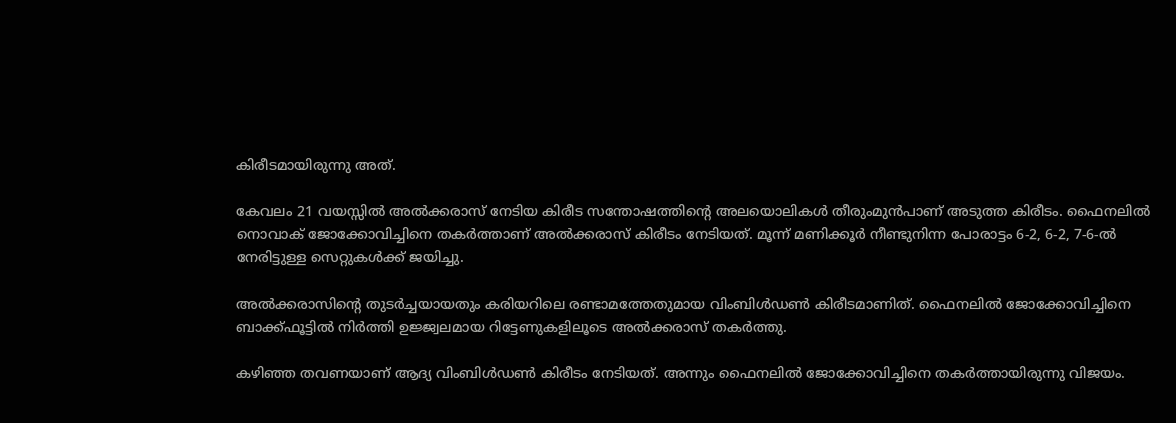കിരീടമായിരുന്നു അത്.

കേവലം 21 വയസ്സില്‍ അല്‍ക്കരാസ് നേടിയ കിരീട സന്തോഷത്തിന്റെ അലയൊലികള്‍ തീരുംമുന്‍പാണ് അടുത്ത കിരീടം. ഫൈനലില്‍ നൊവാക് ജോക്കോവിച്ചിനെ തകര്‍ത്താണ് അല്‍ക്കരാസ് കിരീടം നേടിയത്. മൂന്ന് മണിക്കൂര്‍ നീണ്ടുനിന്ന പോരാട്ടം 6-2, 6-2, 7-6-ല്‍ നേരിട്ടുള്ള സെറ്റുകള്‍ക്ക് ജയിച്ചു.

അല്‍ക്കരാസിന്റെ തുടര്‍ച്ചയായതും കരിയറിലെ രണ്ടാമത്തേതുമായ വിംബിള്‍ഡണ്‍ കിരീടമാണിത്. ഫൈനലില്‍ ജോക്കോവിച്ചിനെ ബാക്ക്ഫൂട്ടില്‍ നിര്‍ത്തി ഉജ്ജ്വലമായ റിട്ടേണുകളിലൂടെ അല്‍ക്കരാസ് തകര്‍ത്തു.

കഴിഞ്ഞ തവണയാണ് ആദ്യ വിംബിള്‍ഡണ്‍ കിരീടം നേടിയത്. അന്നും ഫൈനലില്‍ ജോക്കോവിച്ചിനെ തകര്‍ത്തായിരുന്നു വിജയം.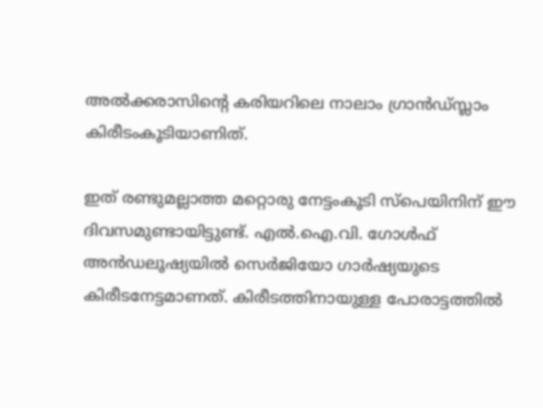അല്‍ക്കരാസിന്റെ കരിയറിലെ നാലാം ഗ്രാന്‍ഡ്സ്ലാം കിരീടംകൂടിയാണിത്.

ഇത് രണ്ടുമല്ലാത്ത മറ്റൊരു നേട്ടംകൂടി സ്‌പെയിനിന് ഈ ദിവസമുണ്ടായിട്ടുണ്ട്. എല്‍.ഐ.വി. ഗോള്‍ഫ് അന്‍ഡലൂഷ്യയില്‍ സെര്‍ജിയോ ഗാര്‍ഷ്യയുടെ കിരീടനേട്ടമാണത്. കിരീടത്തിനായുള്ള പോരാട്ടത്തില്‍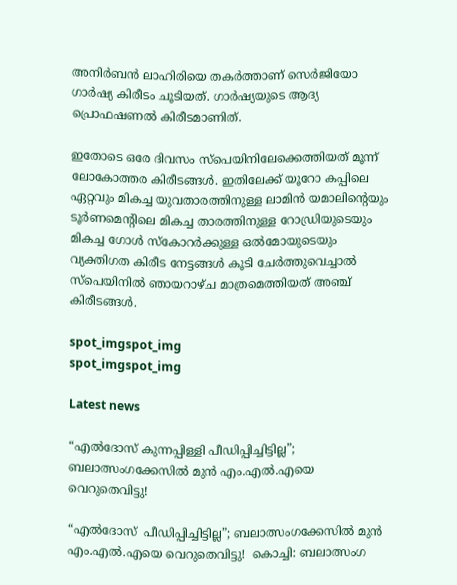അനിര്‍ബന്‍ ലാഹിരിയെ തകര്‍ത്താണ് സെര്‍ജിയോ ഗാര്‍ഷ്യ കിരീടം ചൂടിയത്. ഗാര്‍ഷ്യയുടെ ആദ്യ പ്രൊഫഷണല്‍ കിരീടമാണിത്.

ഇതോടെ ഒരേ ദിവസം സ്‌പെയിനിലേക്കെത്തിയത് മൂന്ന് ലോകോത്തര കിരീടങ്ങള്‍. ഇതിലേക്ക് യൂറോ കപ്പിലെ ഏറ്റവും മികച്ച യുവതാരത്തിനുള്ള ലാമിന്‍ യമാലിന്റെയും ടൂര്‍ണമെന്റിലെ മികച്ച താരത്തിനുള്ള റോഡ്രിയുടെയും മികച്ച ഗോള്‍ സ്‌കോറര്‍ക്കുള്ള ഒല്‍മോയുടെയും വ്യക്തിഗത കിരീട നേട്ടങ്ങള്‍ കൂടി ചേര്‍ത്തുവെച്ചാല്‍ സ്‌പെയിനില്‍ ഞായറാഴ്ച മാത്രമെത്തിയത് അഞ്ച് കിരീടങ്ങള്‍.

spot_imgspot_img
spot_imgspot_img

Latest news

“എൽദോസ് കുന്നപ്പിള്ളി പീഡിപ്പിച്ചിട്ടില്ല”; ബലാത്സംഗക്കേസിൽ മുൻ എം.എൽ.എയെ വെറുതെവിട്ടു!

“എൽദോസ്  പീഡിപ്പിച്ചിട്ടില്ല”; ബലാത്സംഗക്കേസിൽ മുൻ എം.എൽ.എയെ വെറുതെവിട്ടു!  കൊച്ചി: ബലാത്സംഗ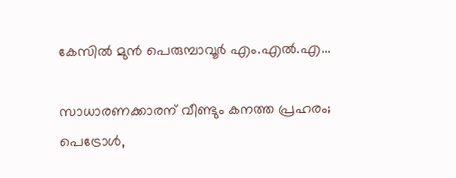കേസിൽ മുൻ പെരുമ്പാവൂർ എം.എൽ.എ...

സാധാരണക്കാരന് വീണ്ടും കനത്ത പ്രഹരം; പെട്രോൾ,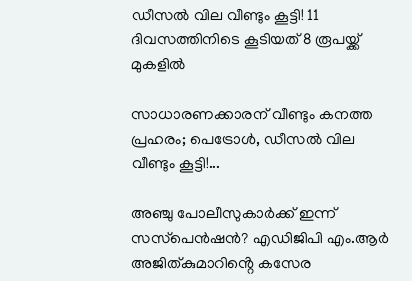ഡീസൽ വില വീണ്ടും കൂട്ടി! 11 ദിവസത്തിനിടെ കൂടിയത് 8 രൂപയ്ക്ക് മുകളിൽ

സാധാരണക്കാരന് വീണ്ടും കനത്ത പ്രഹരം; പെട്രോൾ, ഡീസൽ വില വീണ്ടും കൂട്ടി!...

അഞ്ചു പോലീസുകാർക്ക് ഇന്ന് സസ്‌പെൻഷൻ? എഡിജിപി എം.ആർ അജിത്കുമാറിൻ്റെ കസേര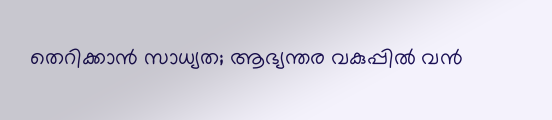തെറിക്കാൻ സാധ്യത; ആഭ്യന്തര വകുപ്പിൽ വൻ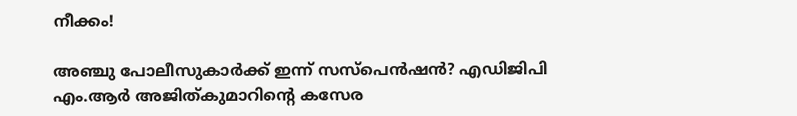നീക്കം!

അഞ്ചു പോലീസുകാർക്ക് ഇന്ന് സസ്‌പെൻഷൻ? എഡിജിപി എം.ആർ അജിത്കുമാറിൻ്റെ കസേര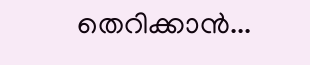തെറിക്കാൻ...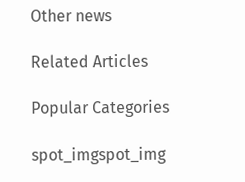Other news

Related Articles

Popular Categories

spot_imgspot_img